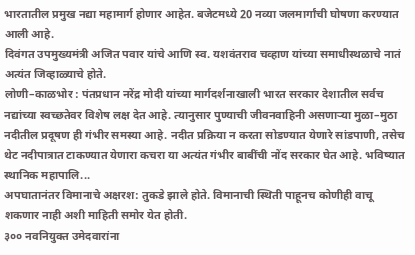भारतातील प्रमुख नद्या महामार्ग होणार आहेत. बजेटमध्ये 20 नव्या जलमार्गांची घोषणा करण्यात आली आहे.
दिवंगत उपमुख्यमंत्री अजित पवार यांचे आणि स्व. यशवंतराव चव्हाण यांच्या समाधीस्थळाचे नातं अत्यंत जिव्हाळ्याचे होते.
लोणी–काळभोर : पंतप्रधान नरेंद्र मोदी यांच्या मार्गदर्शनाखाली भारत सरकार देशातील सर्वच नद्यांच्या स्वच्छतेवर विशेष लक्ष देत आहे. त्यानुसार पुण्याची जीवनवाहिनी असणाऱ्या मुळा–मुठा नदीतील प्रदूषण ही गंभीर समस्या आहे. नदीत प्रक्रिया न करता सोडण्यात येणारे सांडपाणी, तसेच थेट नदीपात्रात टाकण्यात येणारा कचरा या अत्यंत गंभीर बाबींची नोंद सरकार घेत आहे. भविष्यात स्थानिक महापालि...
अपघातानंतर विमानाचे अक्षरश: तुकडे झाले होते. विमानाची स्थिती पाहूनच कोणीही वाचू शकणार नाही अशी माहिती समोर येत होती.
३०० नवनियुक्त उमेदवारांना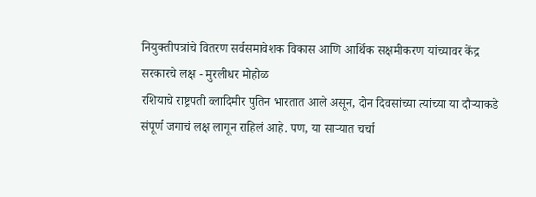नियुक्तीपत्रांचे वितरण सर्वसमावेशक विकास आणि आर्थिक सक्षमीकरण यांच्यावर केंद्र सरकारचे लक्ष - मुरलीधर मोहोळ
रशियाचे राष्ट्रपती व्लादिमीर पुतिन भारतात आले असून, दोन दिवसांच्या त्यांच्या या दौऱ्याकडे संपूर्ण जगाचं लक्ष लागून राहिलं आहे. पण, या साऱ्यात चर्चा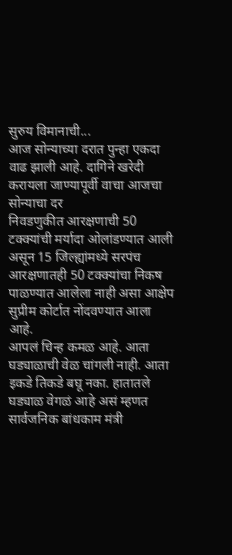सुरुय विमानाची...
आज सोन्याच्या दरात पुन्हा एकदा वाढ झाली आहे. दागिने खरेदी करायला जाण्यापूर्वी वाचा आजचा सोन्याचा दर
निवडणुकीत आरक्षणाची 50 टक्क्यांची मर्यादा ओलांडण्यात आली असून 15 जिल्ह्यांमध्ये सरपंच आरक्षणातही 50 टक्क्यांचा निकष पाळण्यात आलेला नाही असा आक्षेप सुप्रीम कोर्टात नोंदवण्यात आला आहे.
आपलं चिन्ह कमळ आहे. आता घड्याळाची वेळ चांगली नाही. आता इकडे तिकडे बघू नका. हातातले घड्याळ वेगळं आहे असं म्हणत सार्वजनिक बांधकाम मंत्री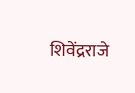शिवेंद्रराजे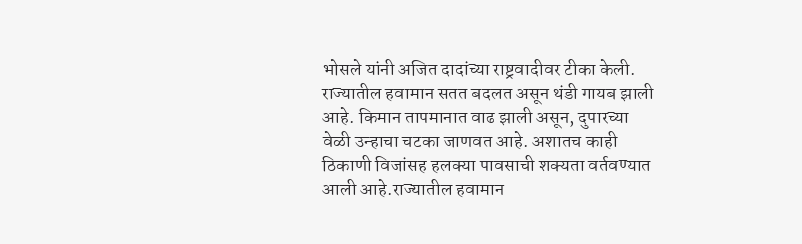भोसले यांनी अजित दादांच्या राष्ट्रवादीवर टीका केली.
राज्यातील हवामान सतत बदलत असून थंडी गायब झाली आहे. किमान तापमानात वाढ झाली असून, दुपारच्या वेळी उन्हाचा चटका जाणवत आहे. अशातच काही ठिकाणी विजांसह हलक्या पावसाची शक्यता वर्तवण्यात आली आहे.राज्यातील हवामान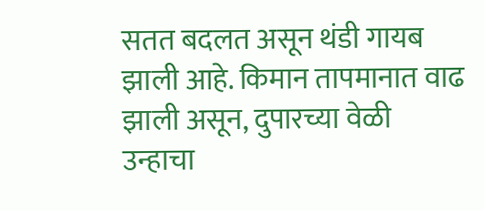सतत बदलत असून थंडी गायब झाली आहे. किमान तापमानात वाढ झाली असून, दुपारच्या वेळी उन्हाचा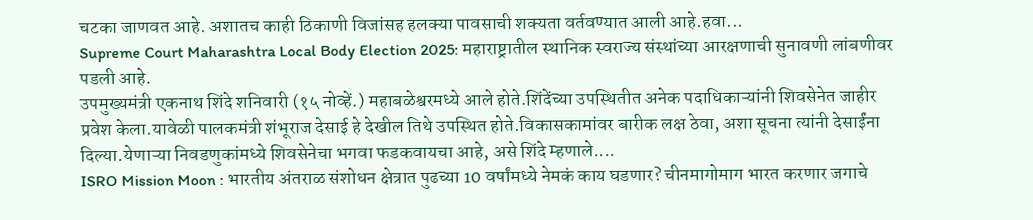चटका जाणवत आहे. अशातच काही ठिकाणी विजांसह हलक्या पावसाची शक्यता वर्तवण्यात आली आहे.हवा...
Supreme Court Maharashtra Local Body Election 2025: महाराष्ट्रातील स्थानिक स्वराज्य संस्थांच्या आरक्षणाची सुनावणी लांबणीवर पडली आहे.
उपमुख्यमंत्री एकनाथ शिंदे शनिवारी (१५ नोव्हें.) महाबळेश्वरमध्ये आले होते.शिंदेंच्या उपस्थितीत अनेक पदाधिकाऱ्यांनी शिवसेनेत जाहीर प्रवेश केला.यावेळी पालकमंत्री शंभूराज देसाई हे देखील तिथे उपस्थित होते.विकासकामांवर बारीक लक्ष ठेवा, अशा सूचना त्यांनी देसाईंना दिल्या.येणाऱ्या निवडणुकांमध्ये शिवसेनेचा भगवा फडकवायचा आहे, असे शिंदे म्हणाले....
ISRO Mission Moon : भारतीय अंतराळ संशोधन क्षेत्रात पुढच्या 10 वर्षांमध्ये नेमकं काय घडणार? चीनमागोमाग भारत करणार जगाचे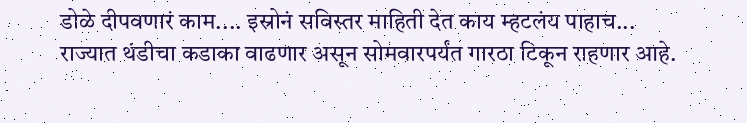डोळे दीपवणारं काम.... इस्रोनं सविस्तर माहिती देत काय म्हटलंय पाहाच...
राज्यात थंडीचा कडाका वाढणार असून सोमवारपर्यंत गारठा टिकून राहणार आहे.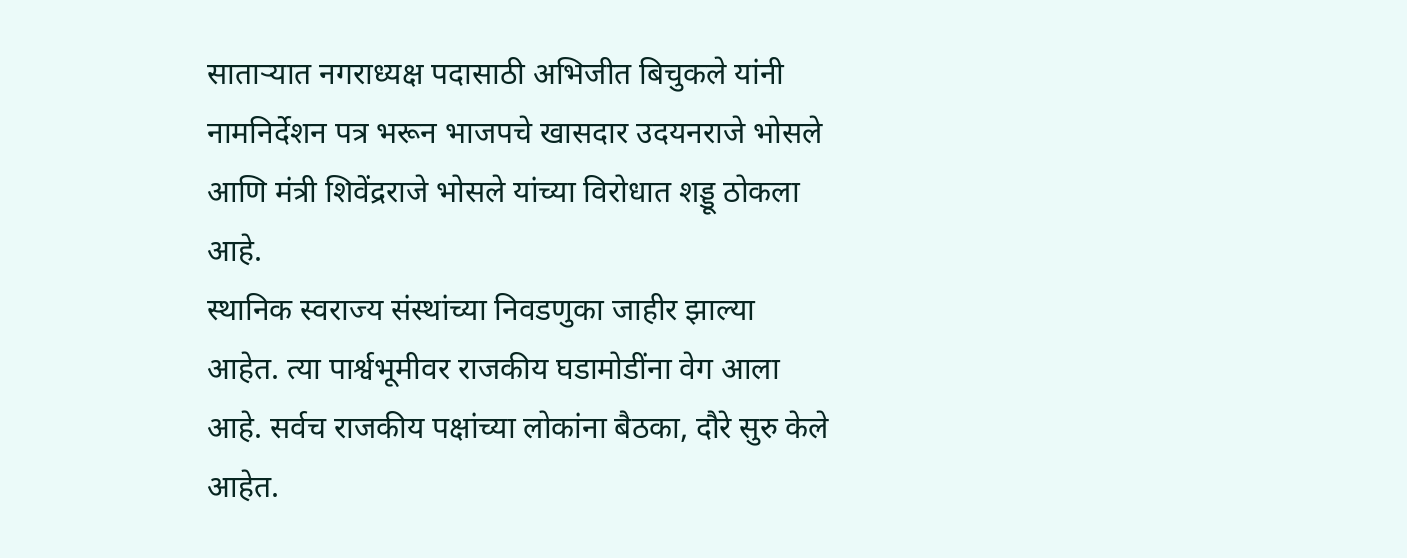साताऱ्यात नगराध्यक्ष पदासाठी अभिजीत बिचुकले यांनी नामनिर्देशन पत्र भरून भाजपचे खासदार उदयनराजे भोसले आणि मंत्री शिवेंद्रराजे भोसले यांच्या विरोधात शड्डू ठोकला आहे.
स्थानिक स्वराज्य संस्थांच्या निवडणुका जाहीर झाल्या आहेत. त्या पार्श्वभूमीवर राजकीय घडामोडींना वेग आला आहे. सर्वच राजकीय पक्षांच्या लोकांना बैठका, दौरे सुरु केले आहेत.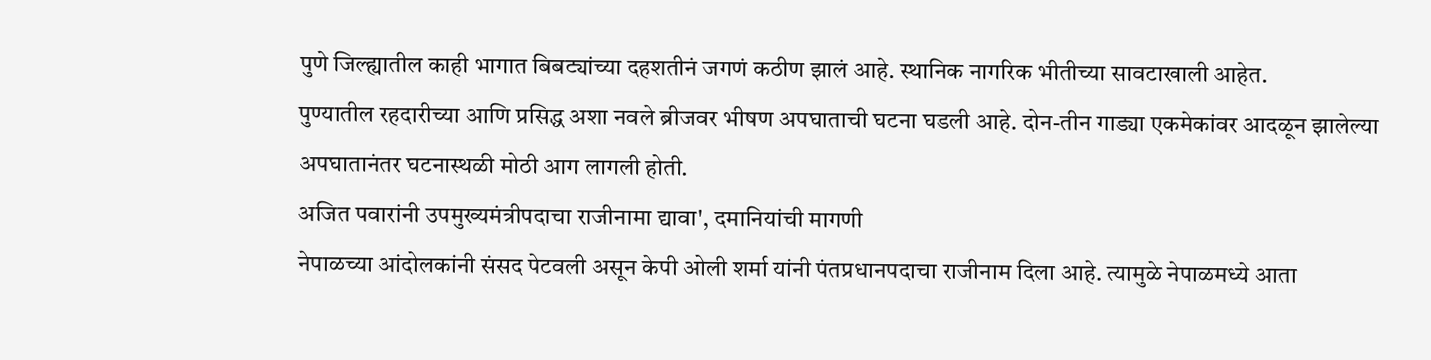पुणे जिल्ह्यातील काही भागात बिबट्यांच्या दहशतीनं जगणं कठीण झालं आहे. स्थानिक नागरिक भीतीच्या सावटाखाली आहेत.
पुण्यातील रहदारीच्या आणि प्रसिद्ध अशा नवले ब्रीजवर भीषण अपघाताची घटना घडली आहे. दोन-तीन गाड्या एकमेकांवर आदळून झालेल्या अपघातानंतर घटनास्थळी मोठी आग लागली होती.
अजित पवारांनी उपमुख्यमंत्रीपदाचा राजीनामा द्यावा', दमानियांची मागणी
नेपाळच्या आंदोलकांनी संसद पेटवली असून केपी ओली शर्मा यांनी पंतप्रधानपदाचा राजीनाम दिला आहे. त्यामुळे नेपाळमध्ये आता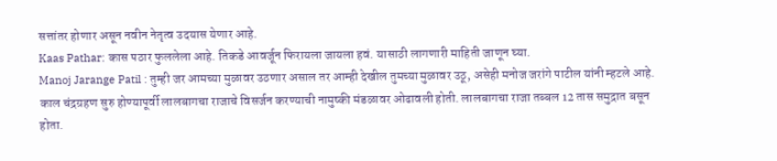सत्तांतर होणार असून नवीन नेतृत्व उदयास येणार आहे.
Kaas Pathar: कास पठार फुललेला आहे. तिकडे आवर्जून फिरायला जायला हवं. यासाठी लागणारी माहिती जाणून घ्या.
Manoj Jarange Patil : तुम्ही जर आमच्या मुळावर उठणार असाल तर आम्ही देखील तुमच्या मुळावर उठू, असेही मनोज जरांगे पाटील यांनी म्हटले आहे.
काल चंद्रग्रहण सुरु होण्यापूर्वी लालबागचा राजाचे विसर्जन करण्याची नामुष्की मंडळावर ओढावली होती. लालबागचा राजा तब्बल 12 तास समुद्रात बसून होता.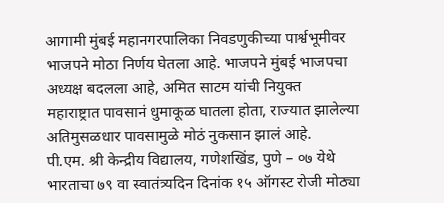आगामी मुंबई महानगरपालिका निवडणुकीच्या पार्श्वभूमीवर भाजपने मोठा निर्णय घेतला आहे. भाजपने मुंबई भाजपचा अध्यक्ष बदलला आहे, अमित साटम यांची नियुक्त
महाराष्ट्रात पावसानं धुमाकूळ घातला होता, राज्यात झालेल्या अतिमुसळधार पावसामुळे मोठं नुकसान झालं आहे.
पी.एम. श्री केन्द्रीय विद्यालय, गणेशखिंड, पुणे – ०७ येथे भारताचा ७९ वा स्वातंत्र्यदिन दिनांक १५ ऑगस्ट रोजी मोठ्या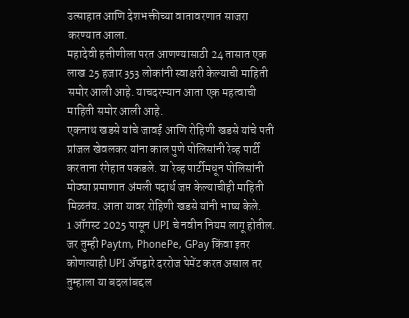उत्साहात आणि देशभक्तीच्या वातावरणात साजरा करण्यात आला.
महादेवी हत्तीणीला परत आणण्यासाठी 24 तासात एक लाख 25 हजार 353 लोकांनी स्वाक्षरी केल्याची माहिती समोर आली आहे. याचदरम्यान आता एक महत्वाची माहिती समोर आली आहे.
एकनाथ खडसे यांचे जावई आणि रोहिणी खडसे यांचे पती प्रांजल खेवलकर यांना काल पुणे पोलिसांनी रेव्ह पार्टी करताना रंगेहात पकडले. या रेव्ह पार्टीमधून पोलिसांनी मोठ्या प्रमाणात अंमली पदार्थ जप्त केल्याचीही माहिती मिळतंय. आता यावर रोहिणी खडसे यांनी भाष्य केले.
1 ऑगस्ट 2025 पासून UPI चे नवीन नियम लागू होतील. जर तुम्ही Paytm, PhonePe, GPay किंवा इतर कोणत्याही UPI ॲपद्वारे दररोज पेमेंट करत असाल तर तुम्हाला या बदलांबद्दल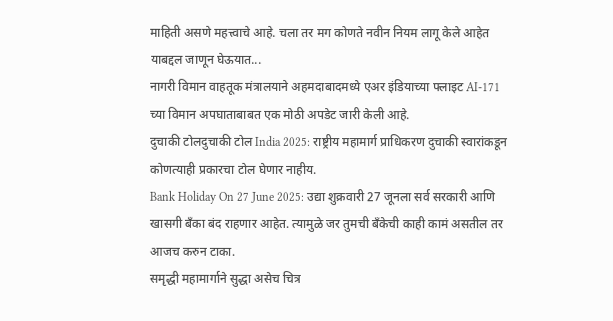माहिती असणे महत्त्वाचे आहे. चला तर मग कोणते नवीन नियम लागू केले आहेत याबद्दल जाणून घेऊयात...
नागरी विमान वाहतूक मंत्रालयाने अहमदाबादमध्ये एअर इंडियाच्या फ्लाइट AI-171 च्या विमान अपघाताबाबत एक मोठी अपडेट जारी केली आहे.
दुचाकी टोलदुचाकी टोल India 2025: राष्ट्रीय महामार्ग प्राधिकरण दुचाकी स्वारांकडून कोणत्याही प्रकारचा टोल घेणार नाहीय.
Bank Holiday On 27 June 2025: उद्या शुक्रवारी 27 जूनला सर्व सरकारी आणि खासगी बँका बंद राहणार आहेत. त्यामुळे जर तुमची बँकेची काही कामं असतील तर आजच करुन टाका.
समृद्धी महामार्गाने सुद्धा असेच चित्र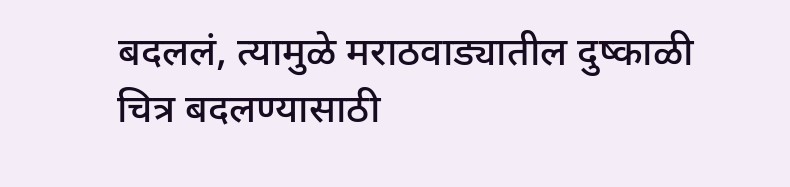बदललं, त्यामुळे मराठवाड्यातील दुष्काळी चित्र बदलण्यासाठी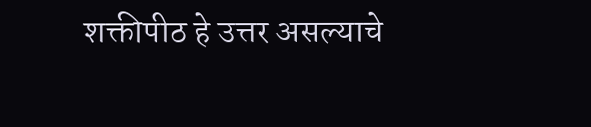शक्तीपीठ हे उत्तर असल्याचे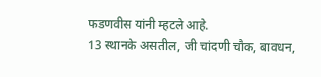फडणवीस यांनी म्हटले आहे.
13 स्थानके असतील, जी चांदणी चौक, बावधन,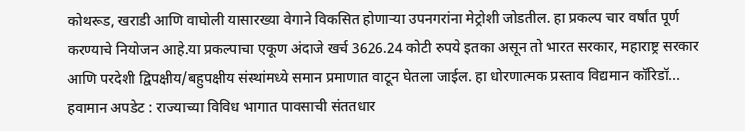कोथरूड, खराडी आणि वाघोली यासारख्या वेगाने विकसित होणाऱ्या उपनगरांना मेट्रोशी जोडतील. हा प्रकल्प चार वर्षांत पूर्ण करण्याचे नियोजन आहे.या प्रकल्पाचा एकूण अंदाजे खर्च 3626.24 कोटी रुपये इतका असून तो भारत सरकार, महाराष्ट्र सरकार आणि परदेशी द्विपक्षीय/बहुपक्षीय संस्थांमध्ये समान प्रमाणात वाटून घेतला जाईल. हा धोरणात्मक प्रस्ताव विद्यमान कॉरिडॉ...
हवामान अपडेट : राज्याच्या विविध भागात पावसाची संततधार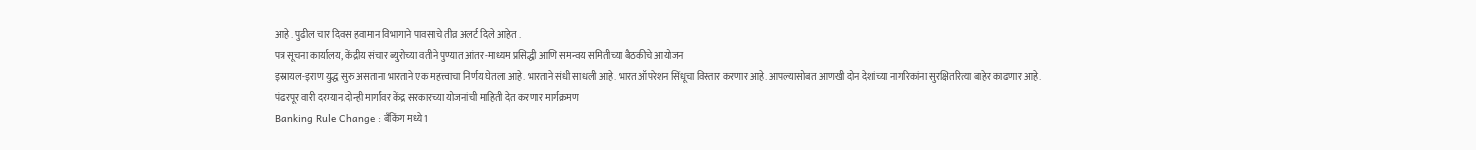आहे . पुढील चार दिवस हवामान विभागाने पावसाचे तीव्र अलर्ट दिले आहेत .
पत्र सूचना कार्यालय, केंद्रीय संचार ब्युरोच्या वतीने पुण्यात आंतर-माध्यम प्रसिद्धी आणि समन्वय समितीच्या बैठकीचे आयोजन
इस्रायल-इराण युद्ध सुरु असताना भारताने एक महत्त्वाचा निर्णय घेतला आहे. भारताने संधी साधली आहे. भारत ऑपरेशन सिंधूचा विस्तार करणार आहे. आपल्यासोबत आणखी दोन देशांच्या नागरिकांना सुरक्षितरित्या बाहेर काढणार आहे.
पंढरपूर वारी दरम्यान दोन्ही मार्गांवर केंद्र सरकारच्या योजनांची माहिती देत करणार मार्गक्रमण
Banking Rule Change : बॅंकिंग मध्ये 1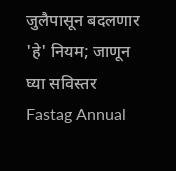जुलैपासून बदलणार 'हे' नियम; जाणून घ्या सविस्तर
Fastag Annual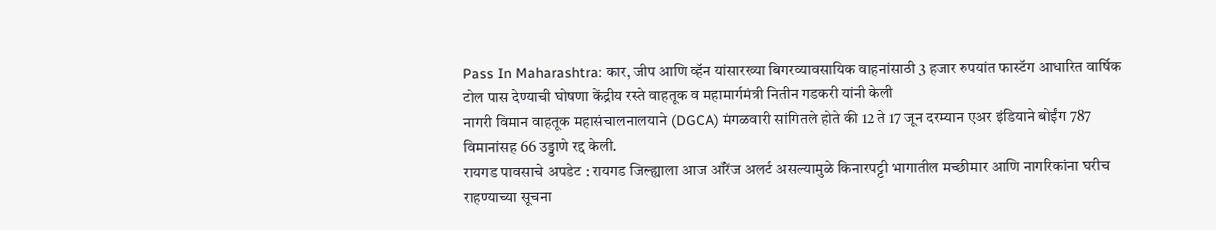Pass In Maharashtra: कार, जीप आणि व्हॅन यांसारख्या बिगरव्यावसायिक वाहनांसाठी 3 हजार रुपयांत फास्टॅग आधारित वार्षिक टोल पास देण्याची घोषणा केंद्रीय रस्ते वाहतूक व महामार्गमंत्री नितीन गडकरी यांनी केली
नागरी विमान वाहतूक महासंचालनालयाने (DGCA) मंगळवारी सांगितले होते की 12 ते 17 जून दरम्यान एअर इंडियाने बोईंग 787 विमानांसह 66 उड्डाणे रद्द केली.
रायगड पावसाचे अपडेट : रायगड जिल्ह्याला आज ऑरेंज अलर्ट असल्यामुळे किनारपट्टी भागातील मच्छीमार आणि नागरिकांना घरीच राहण्याच्या सूचना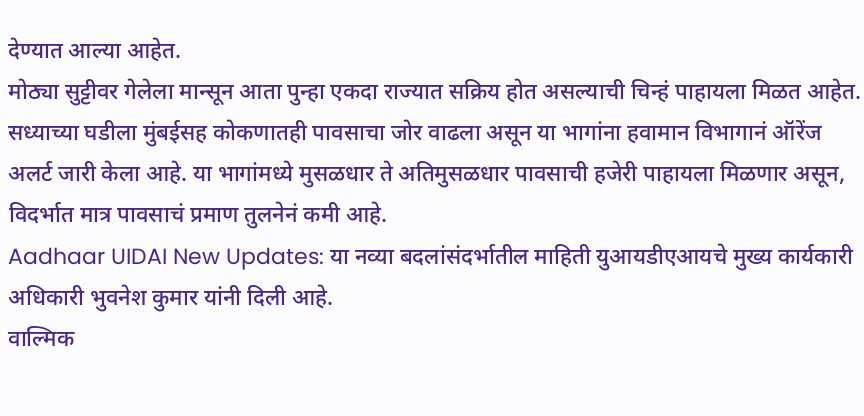देण्यात आल्या आहेत.
मोठ्या सुट्टीवर गेलेला मान्सून आता पुन्हा एकदा राज्यात सक्रिय होत असल्याची चिन्हं पाहायला मिळत आहेत. सध्याच्या घडीला मुंबईसह कोकणातही पावसाचा जोर वाढला असून या भागांना हवामान विभागानं ऑरेंज अलर्ट जारी केला आहे. या भागांमध्ये मुसळधार ते अतिमुसळधार पावसाची हजेरी पाहायला मिळणार असून, विदर्भात मात्र पावसाचं प्रमाण तुलनेनं कमी आहे.
Aadhaar UIDAI New Updates: या नव्या बदलांसंदर्भातील माहिती युआयडीएआयचे मुख्य कार्यकारी अधिकारी भुवनेश कुमार यांनी दिली आहे.
वाल्मिक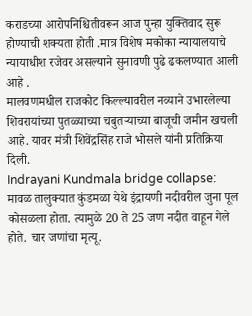कराडच्या आरोपनिश्चितीवरून आज पुन्हा युक्तिवाद सुरू होण्याची शक्यता होती .मात्र विशेष मकोका न्यायालयाचे न्यायाधीश रजेवर असल्याने सुनावणी पुढे ढकलण्यात आली आहे .
मालवणमधील राजकोट किल्ल्यावरील नव्याने उभारलेल्या शिवरायांच्या पुतळ्याच्या चबुतऱ्याच्या बाजूची जमीन खचली आहे. यावर मंत्री शिवेंद्रसिंह राजे भोसले यांनी प्रतिक्रिया दिली.
Indrayani Kundmala bridge collapse: मावळ तालुक्यात कुंडमळा येथे इंद्रायणी नदीवरील जुना पूल कोसळला होता. त्यामुळे 20 ते 25 जण नदीत वाहून गेले होते. चार जणांचा मृत्यू.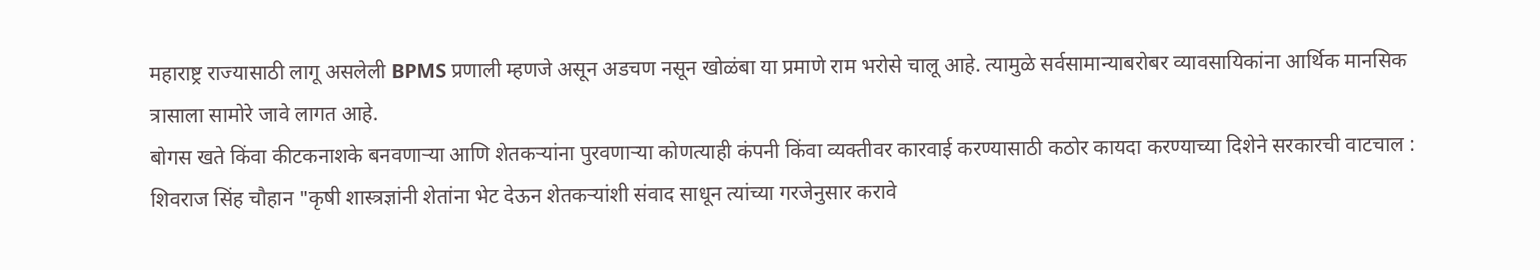महाराष्ट्र राज्यासाठी लागू असलेली BPMS प्रणाली म्हणजे असून अडचण नसून खोळंबा या प्रमाणे राम भरोसे चालू आहे. त्यामुळे सर्वसामान्याबरोबर व्यावसायिकांना आर्थिक मानसिक त्रासाला सामोरे जावे लागत आहे.
बोगस खते किंवा कीटकनाशके बनवणाऱ्या आणि शेतकऱ्यांना पुरवणाऱ्या कोणत्याही कंपनी किंवा व्यक्तीवर कारवाई करण्यासाठी कठोर कायदा करण्याच्या दिशेने सरकारची वाटचाल : शिवराज सिंह चौहान "कृषी शास्त्रज्ञांनी शेतांना भेट देऊन शेतकऱ्यांशी संवाद साधून त्यांच्या गरजेनुसार करावे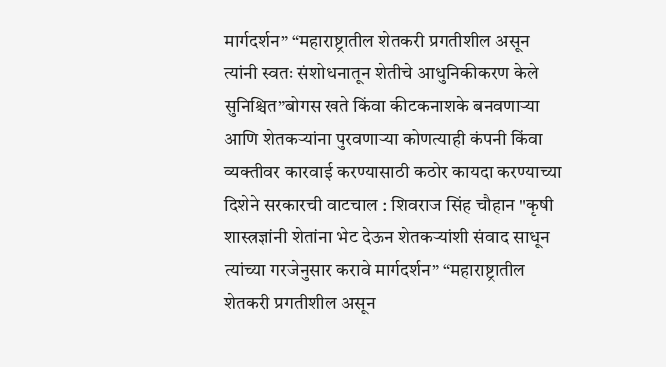मार्गदर्शन” “महाराष्ट्रातील शेतकरी प्रगतीशील असून त्यांनी स्वतः संशोधनातून शेतीचे आधुनिकीकरण केले सुनिश्चित”बोगस खते किंवा कीटकनाशके बनवणाऱ्या आणि शेतकऱ्यांना पुरवणाऱ्या कोणत्याही कंपनी किंवा व्यक्तीवर कारवाई करण्यासाठी कठोर कायदा करण्याच्या दिशेने सरकारची वाटचाल : शिवराज सिंह चौहान "कृषी शास्त्रज्ञांनी शेतांना भेट देऊन शेतकऱ्यांशी संवाद साधून त्यांच्या गरजेनुसार करावे मार्गदर्शन” “महाराष्ट्रातील शेतकरी प्रगतीशील असून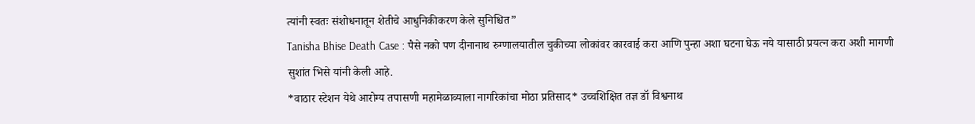त्यांनी स्वतः संशोधनातून शेतीचे आधुनिकीकरण केले सुनिश्चित”
Tanisha Bhise Death Case : पैसे नको पण दीनानाथ रुग्णालयातील चुकीच्या लोकांवर कारवाई करा आणि पुन्हा अशा घटना घेऊ नये यासाठी प्रयत्न करा अशी मागणी सुशांत भिसे यांनी केली आहे.
*वाठार स्टेशन येथे आरोग्य तपासणी महामेळाव्याला नागरिकांचा मोठा प्रतिसाद* उच्चशिक्षित तज्ञ डॉ विश्वनाथ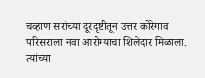चव्हाण सरांच्या दूरदृष्टीतून उत्तर कोरेगाव परिसराला नवा आरोग्याचा शिलेदार मिळाला. त्यांच्या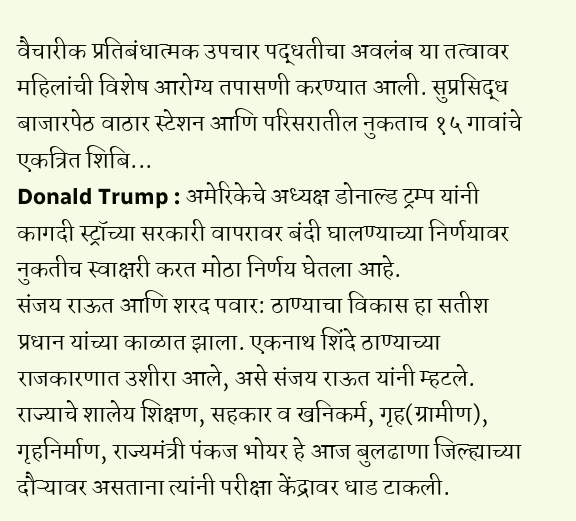वैचारीक प्रतिबंधात्मक उपचार पद्धतीचा अवलंब या तत्वावर महिलांची विशेष आरोग्य तपासणी करण्यात आली. सुप्रसिद्ध बाजारपेठ वाठार स्टेशन आणि परिसरातील नुकताच १५ गावांचे एकत्रित शिबि...
Donald Trump : अमेरिकेचे अध्यक्ष डोनाल्ड ट्रम्प यांनी कागदी स्ट्रॉच्या सरकारी वापरावर बंदी घालण्याच्या निर्णयावर नुकतीच स्वाक्षरी करत मोठा निर्णय घेतला आहे.
संजय राऊत आणि शरद पवार: ठाण्याचा विकास हा सतीश प्रधान यांच्या काळात झाला. एकनाथ शिंदे ठाण्याच्या राजकारणात उशीरा आले, असे संजय राऊत यांनी म्हटले.
राज्याचे शालेय शिक्षण, सहकार व खनिकर्म, गृह(ग्रामीण), गृहनिर्माण, राज्यमंत्री पंकज भोयर हे आज बुलढाणा जिल्ह्याच्या दौऱ्यावर असताना त्यांनी परीक्षा केंद्रावर धाड टाकली.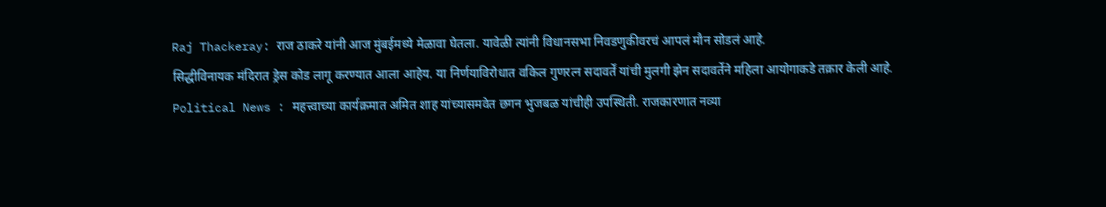Raj Thackeray: राज ठाकरे यांनी आज मुंबईमध्ये मेळावा घेतला. यावेळी त्यांनी विधानसभा निवडणुकीवरचं आपलं मौन सोडलं आहे.
सिद्धीविनायक मंदिरात ड्रेस कोड लागू करण्यात आला आहेय. या निर्णयाविरोधात वकिल गुणरत्न सदावर्तें यांची मुलगी झेन सदावर्तेने महिला आयोगाकडे तक्रार केली आहे.
Political News : महत्त्वाच्या कार्यक्रमात अमित शाह यांच्यासमवेत छगन भुजबळ यांचीही उपस्थिती. राजकारणात नव्या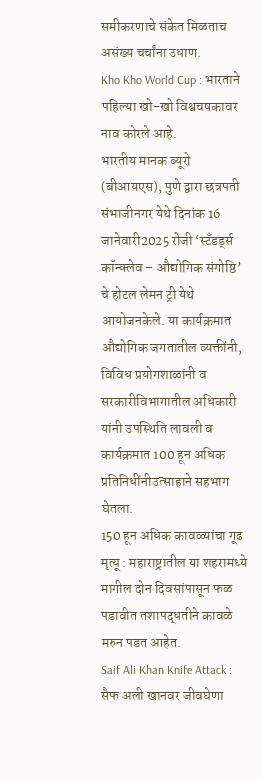समीकरणाचे संकेत मिळताच असंख्य चर्चांना उधाण.
Kho Kho World Cup : भारताने पहिल्या खो-खो विश्वचषकावर नाव कोरले आहे.
भारतीय मानक ब्यूरो (बीआयएस), पुणे द्वारा छत्रपती संभाजीनगर येथे दिनांक 16 जानेवारी2025 रोजी ‘स्टँडर्ड्स कॉन्क्लेव – औद्योगिक संगोष्ठि’ चे होटल लेमन ट्री येथे आयोजनकेले. या कार्यक्रमात औद्योगिक जगतातील व्यक्तींनी, विविध प्रयोगशाळांनी व सरकारीविभागातील अधिकारी यांनी उपस्थिति लावली व कार्यक्रमात 100 हून अधिक प्रतिनिधींनीउत्साहाने सहभाग घेतला.
150 हून अधिक कावळ्यांचा गूढ मृत्यू : महाराष्ट्रातील या शहरामध्ये मागील दोन दिवसांपासून फळ पडावीत तशापद्धतीने कावळे मरुन पडत आहेत.
Saif Ali Khan Knife Attack : सैफ अली खानवर जीवघेणा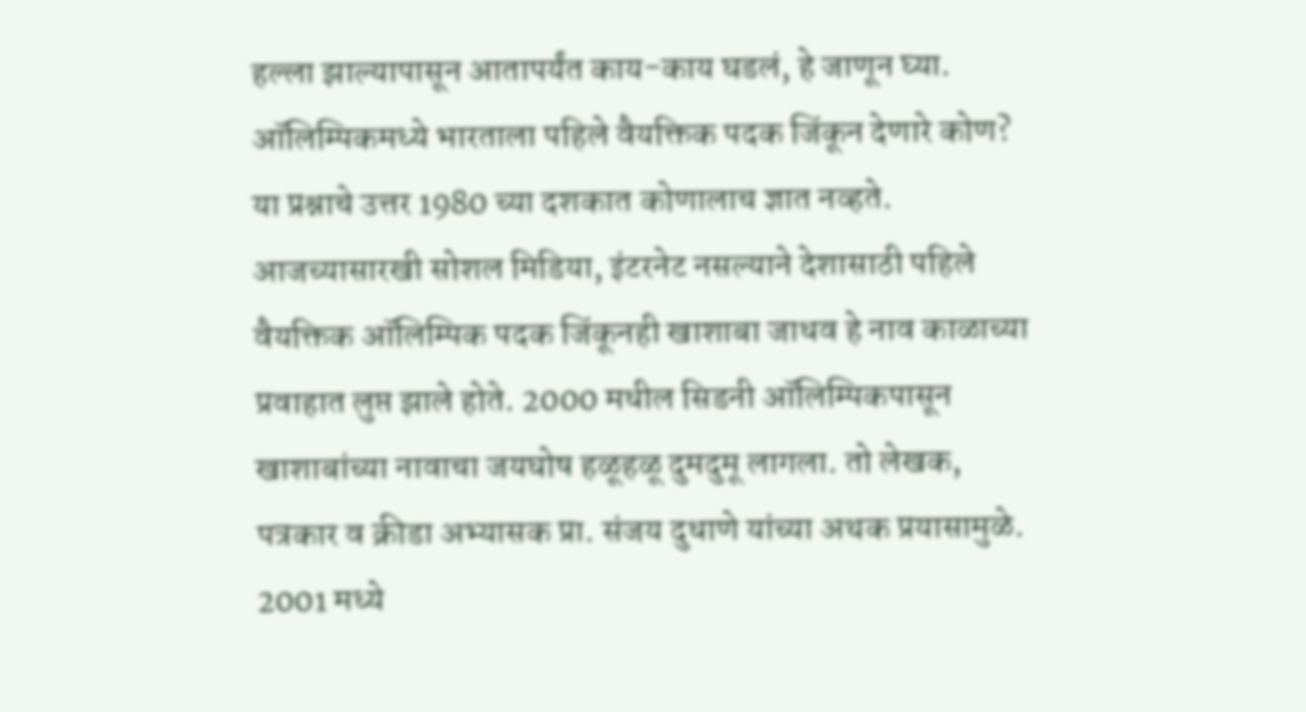हल्ला झाल्यापासून आतापर्यंत काय-काय घडलं, हे जाणून घ्या.
ऑलिम्पिकमध्ये भारताला पहिले वैयक्तिक पदक जिंकून देणारे कोण? या प्रश्नाचे उत्तर 1980 च्या दशकात कोणालाच ज्ञात नव्हते. आजच्यासारखी सोशल मिडिया, इंटरनेट नसल्याने देशासाठी पहिले वैयक्तिक ऑलिम्पिक पदक जिंकूनही खाशाबा जाधव हे नाव काळाच्या प्रवाहात लुप्त झाले होते. 2000 मधील सिडनी ऑलिम्पिकपासून खाशाबांच्या नावाचा जयघोष हळूहळू दुमदुमू लागला. तो लेखक, पत्रकार व क्रीडा अभ्यासक प्रा. संजय दुधाणे यांच्या अथक प्रयासामुळे. 2001 मध्ये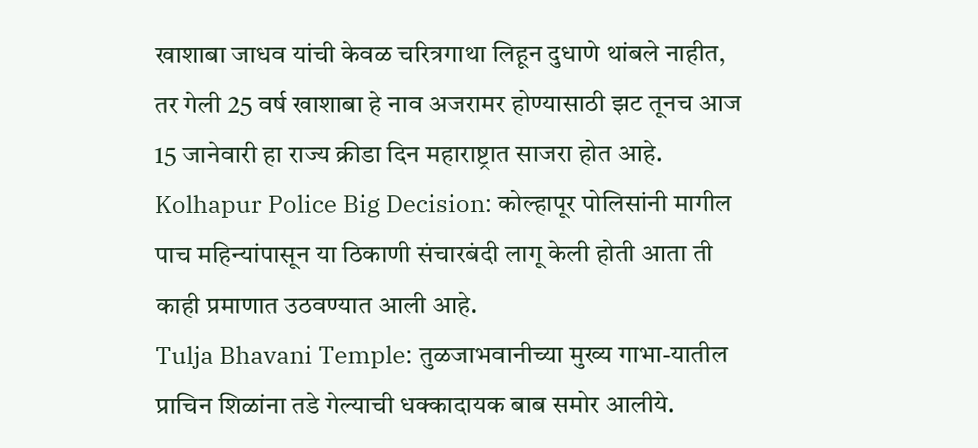खाशाबा जाधव यांची केवळ चरित्रगाथा लिहून दुधाणे थांबले नाहीत, तर गेली 25 वर्ष खाशाबा हे नाव अजरामर होण्यासाठी झट तूनच आज 15 जानेवारी हा राज्य क्रीडा दिन महाराष्ट्रात साजरा होत आहे.
Kolhapur Police Big Decision: कोल्हापूर पोलिसांनी मागील पाच महिन्यांपासून या ठिकाणी संचारबंदी लागू केली होती आता ती काही प्रमाणात उठवण्यात आली आहे.
Tulja Bhavani Temple: तुळजाभवानीच्या मुख्य गाभा-यातील प्राचिन शिळांना तडे गेल्याची धक्कादायक बाब समोर आलीये.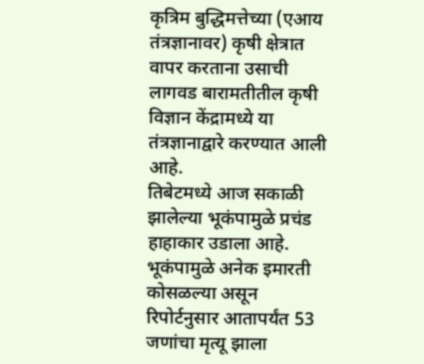कृत्रिम बुद्धिमत्तेच्या (एआय तंत्रज्ञानावर) कृषी क्षेत्रात वापर करताना उसाची लागवड बारामतीतील कृषी विज्ञान केंद्रामध्ये या तंत्रज्ञानाद्वारे करण्यात आली आहे.
तिबेटमध्ये आज सकाळी झालेल्या भूकंपामुळे प्रचंड हाहाकार उडाला आहे. भूकंपामुळे अनेक इमारती कोसळल्या असून रिपोर्टनुसार आतापर्यंत 53 जणांचा मृत्यू झाला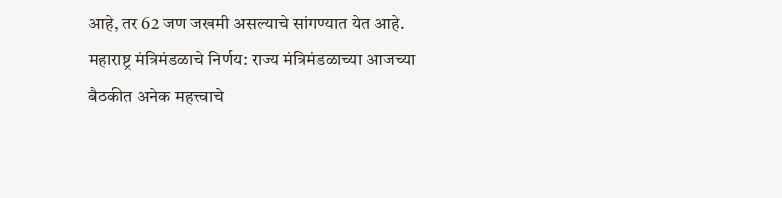आहे, तर 62 जण जखमी असल्याचे सांगण्यात येत आहे.
महाराष्ट्र मंत्रिमंडळाचे निर्णय: राज्य मंत्रिमंडळाच्या आजच्या बैठकीत अनेक महत्त्वाचे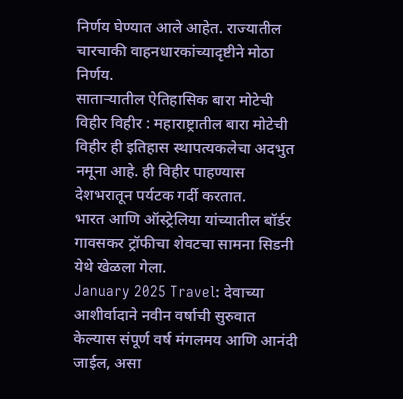निर्णय घेण्यात आले आहेत. राज्यातील चारचाकी वाहनधारकांच्यादृष्टीने मोठा निर्णय.
साताऱ्यातील ऐतिहासिक बारा मोटेची विहीर विहीर : महाराष्ट्रातील बारा मोटेची विहीर ही इतिहास स्थापत्यकलेचा अदभुत नमूना आहे. ही विहीर पाहण्यास देशभरातून पर्यटक गर्दी करतात.
भारत आणि ऑस्ट्रेलिया यांच्यातील बॉर्डर गावसकर ट्रॉफीचा शेवटचा सामना सिडनी येथे खेळला गेला.
January 2025 Travel: देवाच्या आशीर्वादाने नवीन वर्षाची सुरुवात केल्यास संपूर्ण वर्ष मंगलमय आणि आनंदी जाईल, असा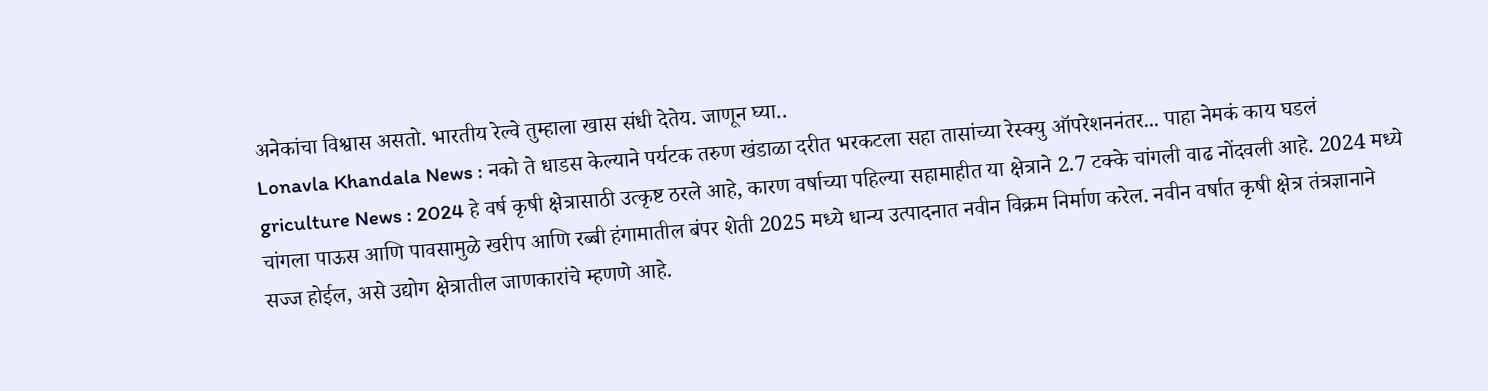अनेकांचा विश्वास असतो. भारतीय रेल्वे तुम्हाला खास संधी देतेय. जाणून घ्या..
Lonavla Khandala News : नको ते धाडस केल्याने पर्यटक तरुण खंडाळा दरीत भरकटला सहा तासांच्या रेस्क्यु ऑपरेशननंतर... पाहा नेमकं काय घडलं
griculture News : 2024 हे वर्ष कृषी क्षेत्रासाठी उत्कृष्ट ठरले आहे, कारण वर्षाच्या पहिल्या सहामाहीत या क्षेत्राने 2.7 टक्के चांगली वाढ नोंदवली आहे. 2024 मध्ये चांगला पाऊस आणि पावसामुळे खरीप आणि रब्बी हंगामातील बंपर शेती 2025 मध्ये धान्य उत्पादनात नवीन विक्रम निर्माण करेल. नवीन वर्षात कृषी क्षेत्र तंत्रज्ञानाने सज्ज होईल, असे उद्योग क्षेत्रातील जाणकारांचे म्हणणे आहे.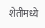शेतीमध्ये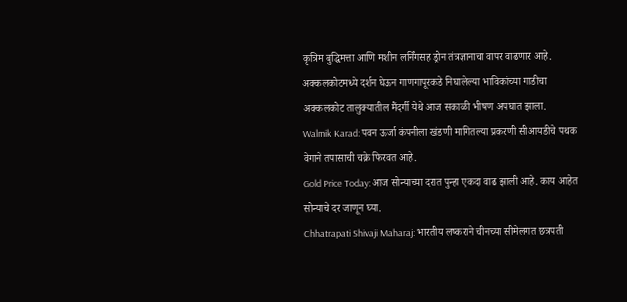कृत्रिम बुद्धिमत्ता आणि मशीन लर्निंगसह ड्रोन तंत्रज्ञानाचा वापर वाढणार आहे.
अक्कलकोटमध्ये दर्शन घेऊन गाणगापूरकडे निघालेल्या भाविकांच्या गाडीचा अक्कलकोट तालुक्यातील मैंदर्गी येथे आज सकाळी भीषण अपघात झाला.
Walmik Karad: पवन ऊर्जा कंपनीला खंडणी मागितल्या प्रकरणी सीआयडीचे पथक वेगाने तपासाची चक्रे फिरवत आहे.
Gold Price Today: आज सोन्याच्या दरात पुन्हा एकदा वाढ झाली आहे. काय आहेत सोन्याचे दर जाणून घ्या.
Chhatrapati Shivaji Maharaj: भारतीय लष्कराने चीनच्या सीमेलगत छत्रपती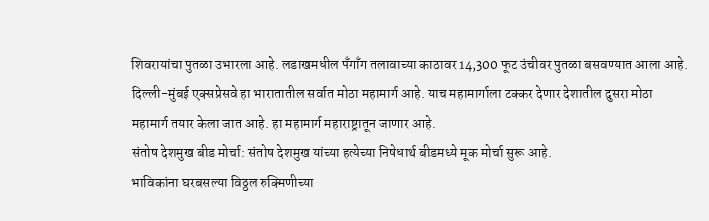शिवरायांचा पुतळा उभारला आहे. लडाखमधील पँगाँग तलावाच्या काठावर 14,300 फूट उंचीवर पुतळा बसवण्यात आला आहे.
दिल्ली-मुंबई एक्सप्रेसवे हा भारातातील सर्वात मोठा महामार्ग आहे. याच महामार्गाला टक्कर देणार देशातील दुसरा मोठा महामार्ग तयार केला जात आहे. हा महामार्ग महाराष्ट्रातून जाणार आहे.
संतोष देशमुख बीड मोर्चा: संतोष देशमुख यांच्या हत्येच्या निषेधार्थ बीडमध्ये मूक मोर्चा सुरू आहे.
भाविकांना घरबसल्या विठ्ठल रुक्मिणीच्या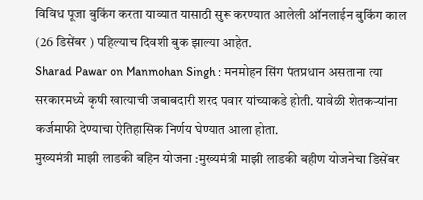विविध पूजा बुकिंग करता याव्यात यासाठी सुरू करण्यात आलेली ऑनलाईन बुकिंग काल (26 डिसेंबर ) पहिल्याच दिवशी बुक झाल्या आहेत.
Sharad Pawar on Manmohan Singh : मनमोहन सिंग पंतप्रधान असताना त्या सरकारमध्ये कृषी खात्याची जबाबदारी शरद पवार यांच्याकडे होती. यावेळी शेतकऱ्यांना कर्जमाफी देण्याचा ऐतिहासिक निर्णय घेण्यात आला होता.
मुख्यमंत्री माझी लाडकी बहिन योजना :मुख्यमंत्री माझी लाडकी बहीण योजनेचा डिसेंबर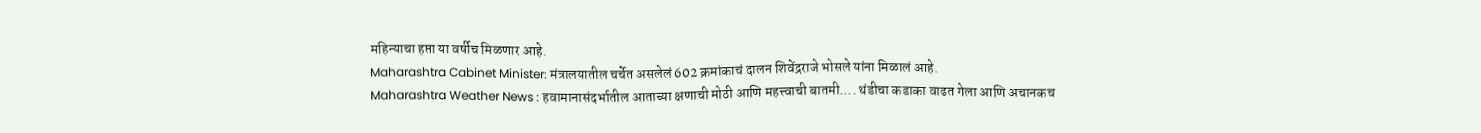महिन्याचा हप्ता या वर्षीच मिळणार आहे.
Maharashtra Cabinet Minister: मंत्रालयातील चर्चेत असलेलं 602 क्रमांकाचं दालन शिवेंद्रराजे भोसले यांना मिळालं आहे.
Maharashtra Weather News : हवामानासंदर्भातील आताच्या क्षणाची मोठी आणि महत्त्वाची बातमी.... थंडीचा कडाका वाढत गेला आणि अचानकच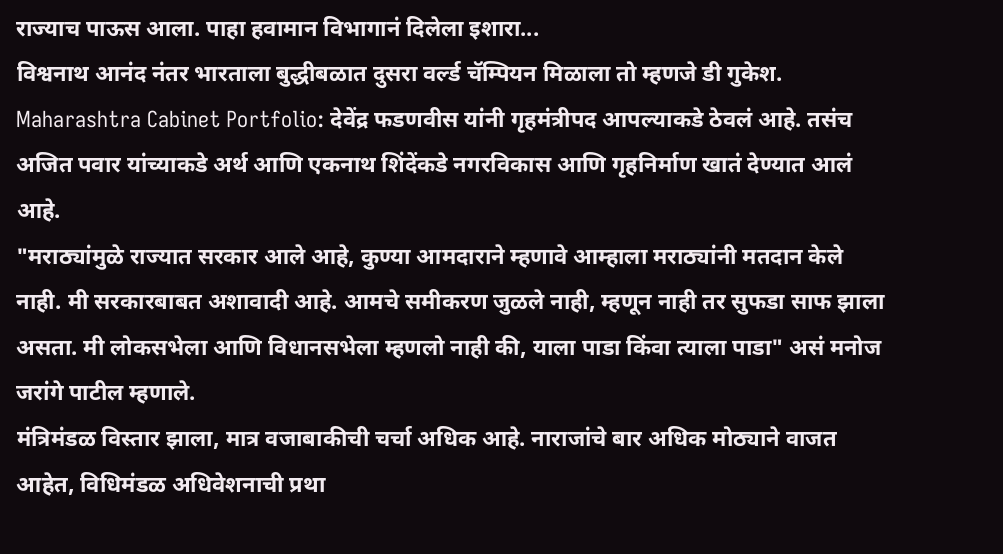राज्याच पाऊस आला. पाहा हवामान विभागानं दिलेला इशारा...
विश्वनाथ आनंद नंतर भारताला बुद्धीबळात दुसरा वर्ल्ड चॅम्पियन मिळाला तो म्हणजे डी गुकेश.
Maharashtra Cabinet Portfolio: देवेंद्र फडणवीस यांनी गृहमंत्रीपद आपल्याकडे ठेवलं आहे. तसंच अजित पवार यांच्याकडे अर्थ आणि एकनाथ शिंदेंकडे नगरविकास आणि गृहनिर्माण खातं देण्यात आलं आहे.
"मराठ्यांमुळे राज्यात सरकार आले आहे, कुण्या आमदाराने म्हणावे आम्हाला मराठ्यांनी मतदान केले नाही. मी सरकारबाबत अशावादी आहे. आमचे समीकरण जुळले नाही, म्हणून नाही तर सुफडा साफ झाला असता. मी लोकसभेला आणि विधानसभेला म्हणलो नाही की, याला पाडा किंवा त्याला पाडा" असं मनोज जरांगे पाटील म्हणाले.
मंत्रिमंडळ विस्तार झाला, मात्र वजाबाकीची चर्चा अधिक आहे. नाराजांचे बार अधिक मोठ्याने वाजत आहेत, विधिमंडळ अधिवेशनाची प्रथा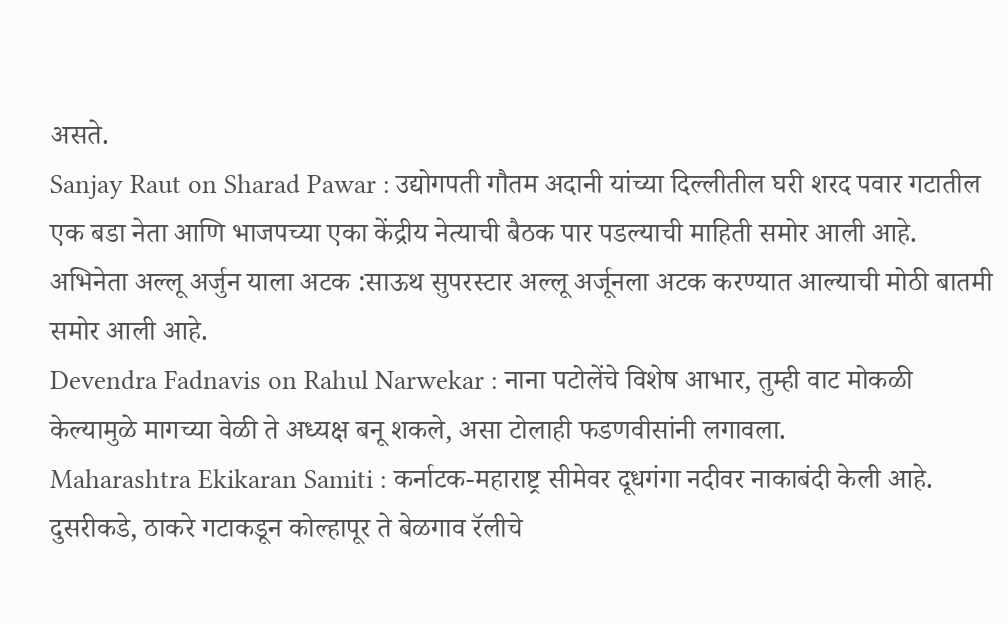असते.
Sanjay Raut on Sharad Pawar : उद्योगपती गौतम अदानी यांच्या दिल्लीतील घरी शरद पवार गटातील एक बडा नेता आणि भाजपच्या एका केंद्रीय नेत्याची बैठक पार पडल्याची माहिती समोर आली आहे.
अभिनेता अल्लू अर्जुन याला अटक :साऊथ सुपरस्टार अल्लू अर्जूनला अटक करण्यात आल्याची मोठी बातमी समोर आली आहे.
Devendra Fadnavis on Rahul Narwekar : नाना पटोलेंचे विशेष आभार, तुम्ही वाट मोकळी केल्यामुळे मागच्या वेळी ते अध्यक्ष बनू शकले, असा टोलाही फडणवीसांनी लगावला.
Maharashtra Ekikaran Samiti : कर्नाटक-महाराष्ट्र सीमेवर दूधगंगा नदीवर नाकाबंदी केली आहे. दुसरीकडे, ठाकरे गटाकडून कोल्हापूर ते बेळगाव रॅलीचे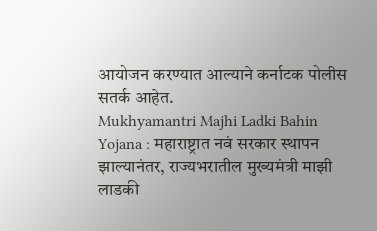आयोजन करण्यात आल्याने कर्नाटक पोलीस सतर्क आहेत.
Mukhyamantri Majhi Ladki Bahin Yojana : महाराष्ट्रात नवं सरकार स्थापन झाल्यानंतर, राज्यभरातील मुख्यमंत्री माझी लाडकी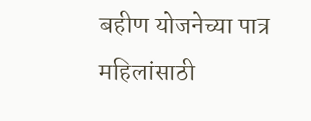बहीण योजनेच्या पात्र महिलांसाठी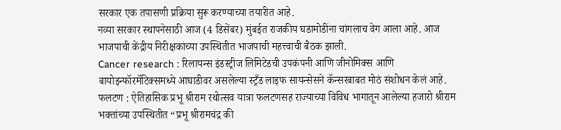सरकार एक तपासणी प्रक्रिया सुरू करण्याच्या तयारीत आहे.
नव्या सरकार स्थापनेसाठी आज (4 डिसेंबर) मुंबईत राजकीय घडामोडींना चांगलाच वेग आला आहे. आज भाजपाची केंद्रीय निरीक्षकांच्या उपस्थितीत भाजपाची महत्त्वाची बैठक झाली.
Cancer research : रिलायन्स इंडस्ट्रीज लिमिटेडची उपकंपनी आणि जीनोमिक्स आणि बायोइन्फॉरमॅटिक्समध्ये आघाडीवर असलेल्या स्ट्रँड लाइफ सायन्सेसने कॅन्सरबाबत मोठं संशोधन केलं आहे.
फलटण : ऐतिहासिक प्रभू श्रीराम रथोत्सव यात्रा फलटणसह राज्याच्या विविध भागातून आलेल्या हजारो श्रीराम भक्तांच्या उपस्थितीत “प्रभू श्रीरामचंद्र की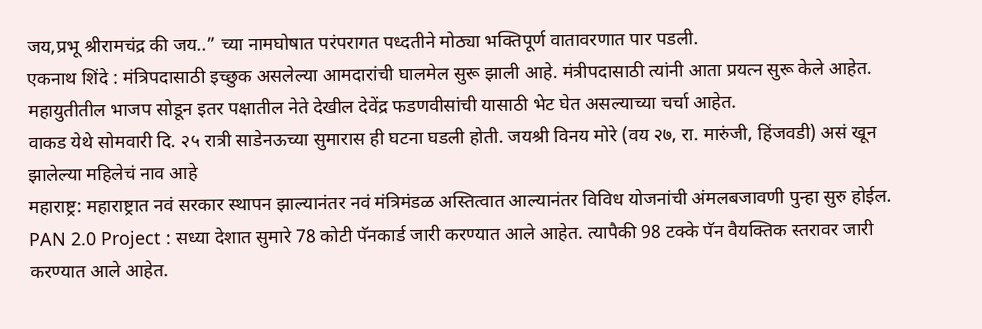जय,प्रभू श्रीरामचंद्र की जय..” च्या नामघोषात परंपरागत पध्दतीने मोठ्या भक्तिपूर्ण वातावरणात पार पडली.
एकनाथ शिंदे : मंत्रिपदासाठी इच्छुक असलेल्या आमदारांची घालमेल सुरू झाली आहे. मंत्रीपदासाठी त्यांनी आता प्रयत्न सुरू केले आहेत. महायुतीतील भाजप सोडून इतर पक्षातील नेते देखील देवेंद्र फडणवीसांची यासाठी भेट घेत असल्याच्या चर्चा आहेत.
वाकड येथे सोमवारी दि. २५ रात्री साडेनऊच्या सुमारास ही घटना घडली होती. जयश्री विनय मोरे (वय २७, रा. मारुंजी, हिंजवडी) असं खून झालेल्या महिलेचं नाव आहे
महाराष्ट्र: महाराष्ट्रात नवं सरकार स्थापन झाल्यानंतर नवं मंत्रिमंडळ अस्तित्वात आल्यानंतर विविध योजनांची अंमलबजावणी पुन्हा सुरु होईल.
PAN 2.0 Project : सध्या देशात सुमारे 78 कोटी पॅनकार्ड जारी करण्यात आले आहेत. त्यापैकी 98 टक्के पॅन वैयक्तिक स्तरावर जारी करण्यात आले आहेत.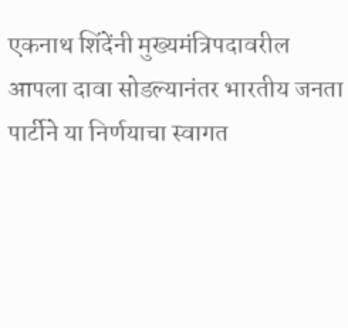एकनाथ शिंदेंनी मुख्यमंत्रिपदावरील आपला दावा सोडल्यानंतर भारतीय जनता पार्टीने या निर्णयाचा स्वागत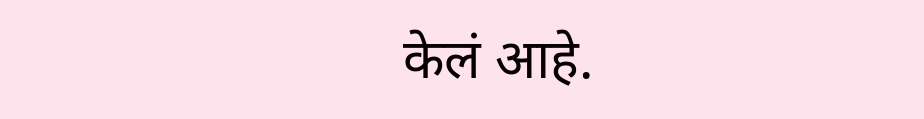केलं आहे.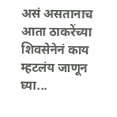असं असतानाच आता ठाकरेंच्या शिवसेनेनं काय म्हटलंय जाणून घ्या...